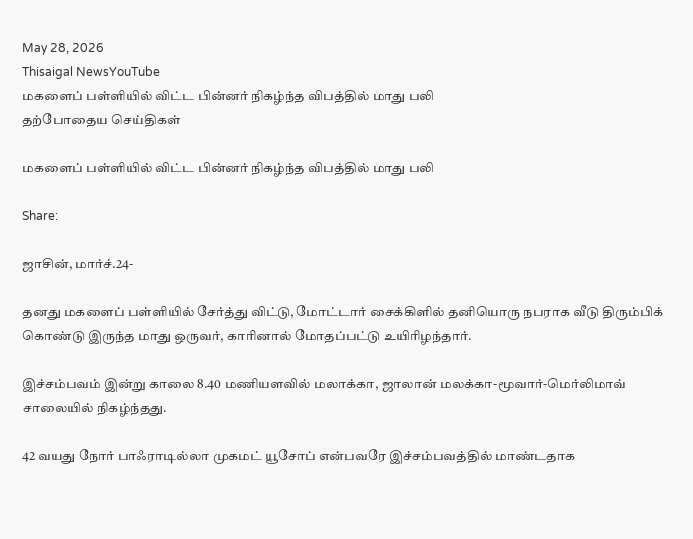May 28, 2026
Thisaigal NewsYouTube
மகளைப் பள்ளியில் விட்ட பின்னர் நிகழ்ந்த விபத்தில் மாது பலி
தற்போதைய செய்திகள்

மகளைப் பள்ளியில் விட்ட பின்னர் நிகழ்ந்த விபத்தில் மாது பலி

Share:

ஜாசின், மார்ச்.24-

தனது மகளைப் பள்ளியில் சேர்த்து விட்டு, மோட்டார் சைக்கிளில் தனியொரு நபராக வீடு திரும்பிக் கொண்டு இருந்த மாது ஒருவர், காரினால் மோதப்பட்டு உயிரிழந்தார்.

இச்சம்பவம் இன்று காலை 8.40 மணியளவில் மலாக்கா, ஜாலான் மலக்கா-மூவார்-மெர்லிமாவ் சாலையில் நிகழ்ந்தது.

42 வயது நோர் பாஃராடில்லா முகமட் யூசோப் என்பவரே இச்சம்பவத்தில் மாண்டதாக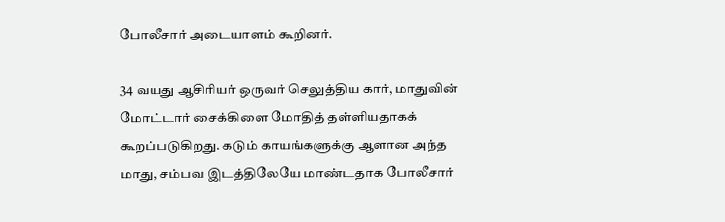போலீசார் அடையாளம் கூறினர்.

34 வயது ஆசிரியர் ஒருவர் செலுத்திய கார், மாதுவின் மோட்டார் சைக்கிளை மோதித் தள்ளியதாகக் கூறப்படுகிறது. கடும் காயங்களுக்கு ஆளான அந்த மாது, சம்பவ இடத்திலேயே மாண்டதாக போலீசார்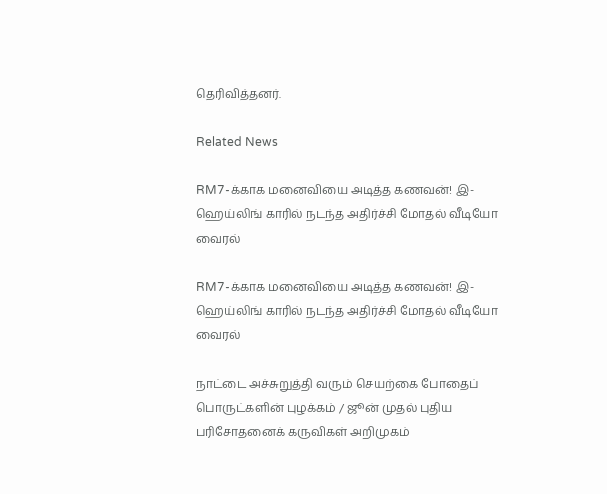தெரிவித்தனர்.

Related News

RM7-க்காக மனைவியை அடித்த கணவன்! இ-ஹெய்லிங் காரில் நடந்த அதிர்ச்சி மோதல் வீடியோ வைரல்

RM7-க்காக மனைவியை அடித்த கணவன்! இ-ஹெய்லிங் காரில் நடந்த அதிர்ச்சி மோதல் வீடியோ வைரல்

நாட்டை அச்சுறுத்தி வரும் செயற்கை போதைப் பொருட்களின் புழக்கம் / ஜூன் முதல் புதிய பரிசோதனைக் கருவிகள் அறிமுகம்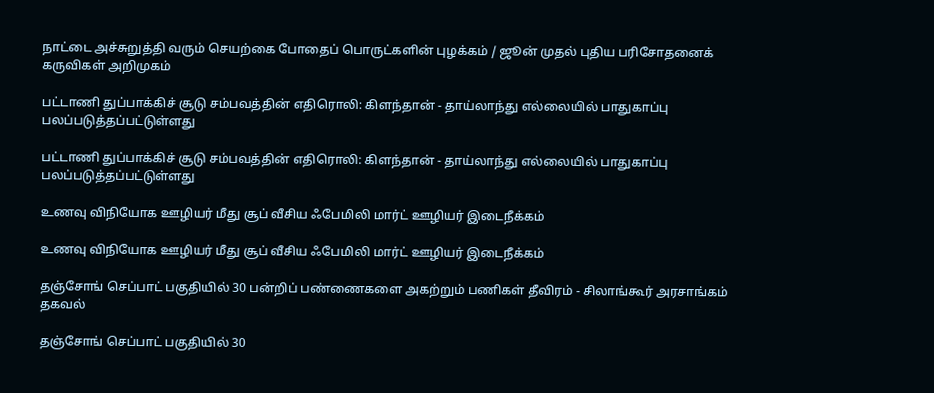நாட்டை அச்சுறுத்தி வரும் செயற்கை போதைப் பொருட்களின் புழக்கம் / ஜூன் முதல் புதிய பரிசோதனைக் கருவிகள் அறிமுகம்

பட்டாணி துப்பாக்கிச் சூடு சம்பவத்தின் எதிரொலி: கிளந்தான் - தாய்லாந்து எல்லையில் பாதுகாப்பு பலப்படுத்தப்பட்டுள்ளது

பட்டாணி துப்பாக்கிச் சூடு சம்பவத்தின் எதிரொலி: கிளந்தான் - தாய்லாந்து எல்லையில் பாதுகாப்பு பலப்படுத்தப்பட்டுள்ளது

உணவு விநியோக ஊழியர் மீது சூப் வீசிய ஃபேமிலி மார்ட் ஊழியர் இடைநீக்கம்

உணவு விநியோக ஊழியர் மீது சூப் வீசிய ஃபேமிலி மார்ட் ஊழியர் இடைநீக்கம்

தஞ்சோங் செப்பாட் பகுதியில் 30 பன்றிப் பண்ணைகளை அகற்றும் பணிகள் தீவிரம் - சிலாங்கூர் அரசாங்கம் தகவல்

தஞ்சோங் செப்பாட் பகுதியில் 30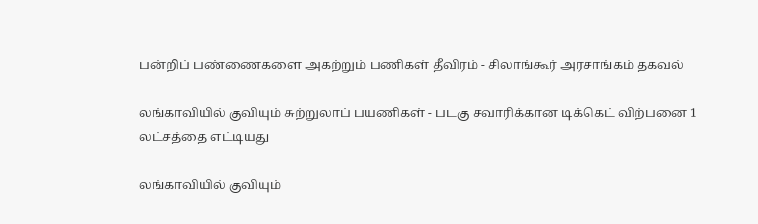பன்றிப் பண்ணைகளை அகற்றும் பணிகள் தீவிரம் - சிலாங்கூர் அரசாங்கம் தகவல்

லங்காவியில் குவியும் சுற்றுலாப் பயணிகள் - படகு சவாரிக்கான டிக்கெட் விற்பனை 1 லட்சத்தை எட்டியது

லங்காவியில் குவியும்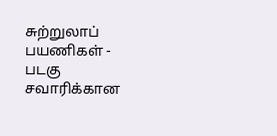சுற்றுலாப் பயணிகள் - படகு சவாரிக்கான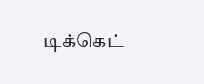டிக்கெட்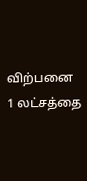விற்பனை 1 லட்சத்தை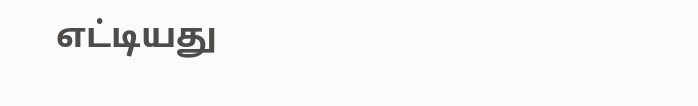எட்டியது